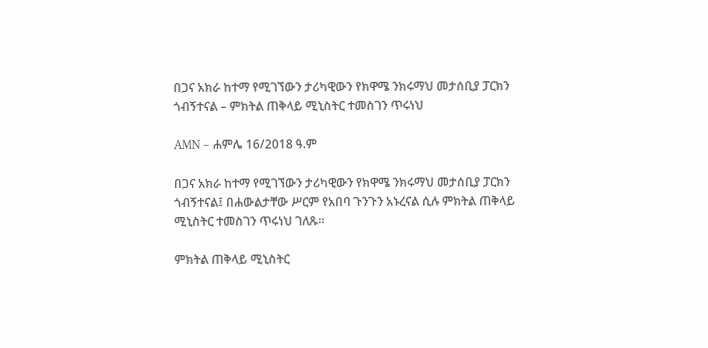በጋና አክራ ከተማ የሚገኘውን ታሪካዊውን የክዋሜ ንክሩማህ መታሰቢያ ፓርክን ጎብኝተናል – ምክትል ጠቅላይ ሚኒስትር ተመስገን ጥሩነህ

AMN – ሐምሌ 16/2018 ዓ.ም

በጋና አክራ ከተማ የሚገኘውን ታሪካዊውን የክዋሜ ንክሩማህ መታሰቢያ ፓርክን ጎብኝተናል፤ በሐውልታቸው ሥርም የአበባ ጉንጉን አኑረናል ሲሉ ምክትል ጠቅላይ ሚኒስትር ተመስገን ጥሩነህ ገለጹ፡፡

ምክትል ጠቅላይ ሚኒስትር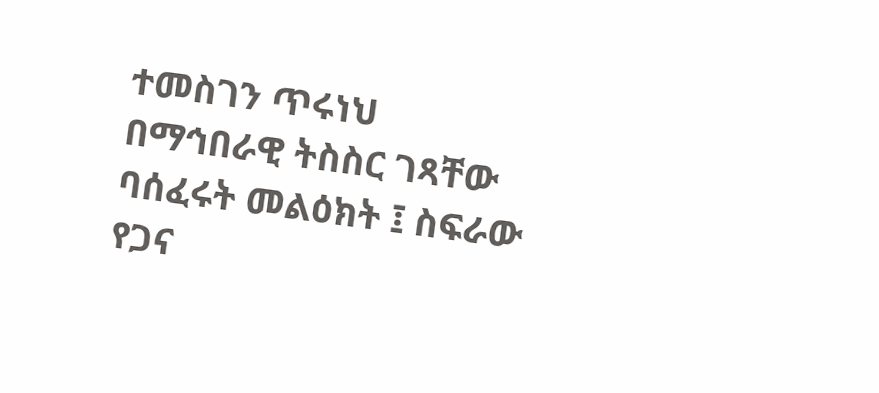ተመስገን ጥሩነህ በማኅበራዊ ትስስር ገጻቸው ባሰፈሩት መልዕክት ፤ ስፍራው የጋና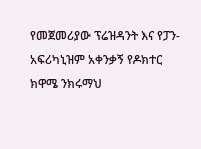የመጀመሪያው ፕሬዝዳንት እና የፓን-አፍሪካኒዝም አቀንቃኝ የዶክተር ክዋሜ ንክሩማህ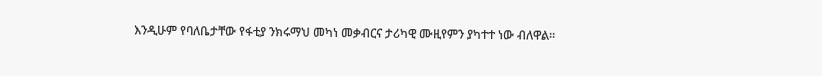እንዲሁም የባለቤታቸው የፋቲያ ንክሩማህ መካነ መቃብርና ታሪካዊ ሙዚየምን ያካተተ ነው ብለዋል።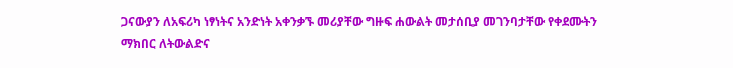ጋናውያን ለአፍሪካ ነፃነትና አንድነት አቀንቃኙ መሪያቸው ግዙፍ ሐውልት መታሰቢያ መገንባታቸው የቀደሙትን ማክበር ለትውልድና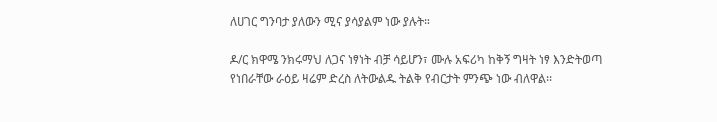ለሀገር ግንባታ ያለውን ሚና ያሳያልም ነው ያሉት።

ዶ/ር ክዋሜ ንክሩማህ ለጋና ነፃነት ብቻ ሳይሆን፣ ሙሉ አፍሪካ ከቅኝ ግዛት ነፃ እንድትወጣ የነበራቸው ራዕይ ዛሬም ድረስ ለትውልዱ ትልቅ የብርታት ምንጭ ነው ብለዋል፡፡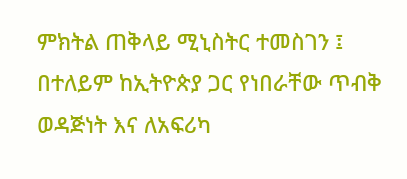ምክትል ጠቅላይ ሚኒስትር ተመስገን ፤ በተለይም ከኢትዮጵያ ጋር የነበራቸው ጥብቅ ወዳጅነት እና ለአፍሪካ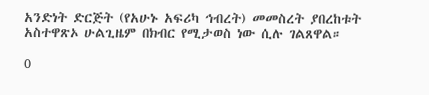አንድነት ድርጅት (የአሁኑ አፍሪካ ኅብረት) መመስረት ያበረከቱት አስተዋጽኦ ሁልጊዜም በክብር የሚታወስ ነው ሲሉ ገልጸዋል።

0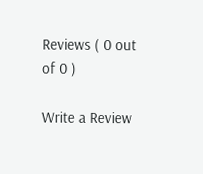Reviews ( 0 out of 0 )

Write a Review